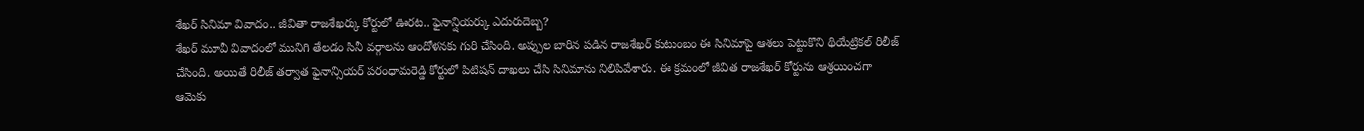శేఖర్ సినిమా వివాదం.. జీవితా రాజశేఖర్కు కోర్టులో ఊరట.. ఫైనాన్షియర్కు ఎదురుదెబ్బ?
శేఖర్ మూవీ వివాదంలో మునిగి తేలడం సినీ వర్గాలను ఆందోళనకు గురి చేసింది. అప్పుల బారిన పడిన రాజశేఖర్ కుటుంబం ఈ సినిమాపై ఆశలు పెట్టుకొని థియేట్రికల్ రిలీజ్ చేసింది. అయితే రిలీజ్ తర్వాత ఫైనాన్సియర్ పరంధామరెడ్డి కోర్టులో పిటిషన్ దాఖలు చేసి సినిమాను నిలిపివేశారు. ఈ క్రమంలో జీవిత రాజశేఖర్ కోర్టును ఆశ్రయించగా ఆమెకు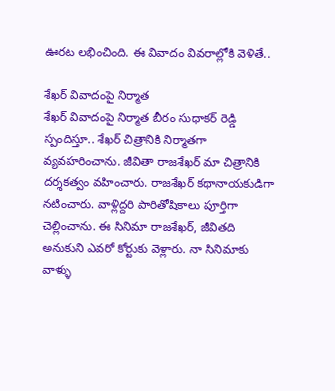ఊరట లభించింది. ఈ వివాదం వివరాల్లోకి వెళితే..

శేఖర్ వివాదంపై నిర్మాత
శేఖర్ వివాదంపై నిర్మాత బీరం సుధాకర్ రెడ్డి స్పందిస్తూ.. శేఖర్ చిత్రానికి నిర్మాతగా వ్యవహరించాను. జీవితా రాజశేఖర్ మా చిత్రానికి దర్శకత్వం వహించారు. రాజశేఖర్ కథానాయకుడిగా నటించారు. వాళ్లిద్దరి పారితోషికాలు పూర్తిగా చెల్లించాను. ఈ సినిమా రాజశేఖర్, జీవితది అనుకుని ఎవరో కోర్టుకు వెళ్లారు. నా సినిమాకు వాళ్ళు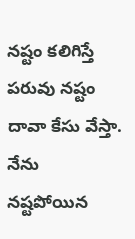నష్టం కలిగిస్తే పరువు నష్టం దావా కేసు వేస్తా. నేను నష్టపోయిన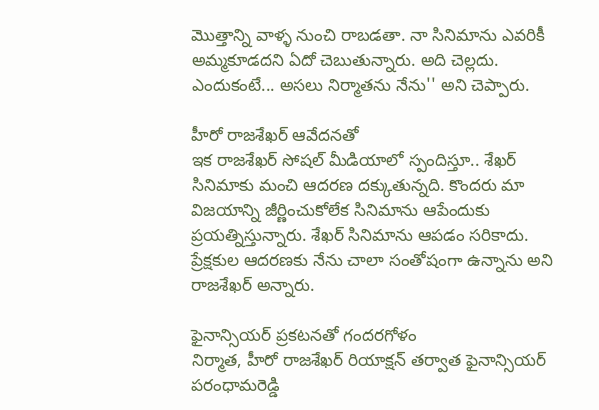మొత్తాన్ని వాళ్ళ నుంచి రాబడతా. నా సినిమాను ఎవరికీ అమ్మకూడదని ఏదో చెబుతున్నారు. అది చెల్లదు. ఎందుకంటే... అసలు నిర్మాతను నేను'' అని చెప్పారు.

హీరో రాజశేఖర్ ఆవేదనతో
ఇక రాజశేఖర్ సోషల్ మీడియాలో స్పందిస్తూ.. శేఖర్ సినిమాకు మంచి ఆదరణ దక్కుతున్నది. కొందరు మా విజయాన్ని జీర్ణించుకోలేక సినిమాను ఆపేందుకు ప్రయత్నిస్తున్నారు. శేఖర్ సినిమాను ఆపడం సరికాదు. ప్రేక్షకుల ఆదరణకు నేను చాలా సంతోషంగా ఉన్నాను అని రాజశేఖర్ అన్నారు.

ఫైనాన్సియర్ ప్రకటనతో గందరగోళం
నిర్మాత, హీరో రాజశేఖర్ రియాక్షన్ తర్వాత ఫైనాన్సియర్ పరంధామరెడ్డి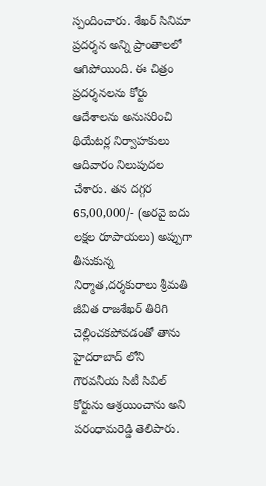స్పందించారు. శేఖర్ సినిమా ప్రదర్శన అన్ని ప్రాంతాలలో ఆగిపోయింది. ఈ చిత్రం ప్రదర్శనలను కోర్టు ఆదేశాలను అనుసరించి థియేటర్ల నిర్వాహకులు ఆదివారం నిలుపుదల చేశారు. తన దగ్గర 65,00,000/- (అరవై ఐదు లక్షల రూపాయలు) అప్పుగా తీసుకున్న నిర్మాత,దర్శకురాలు శ్రీమతి జీవిత రాజశేఖర్ తిరిగి చెల్లించకపోవడంతో తాను హైదరాబాద్ లోని గౌరవనీయ సిటీ సివిల్ కోర్టును ఆశ్రయించాను అని పరంధామరెడ్డి తెలిపారు.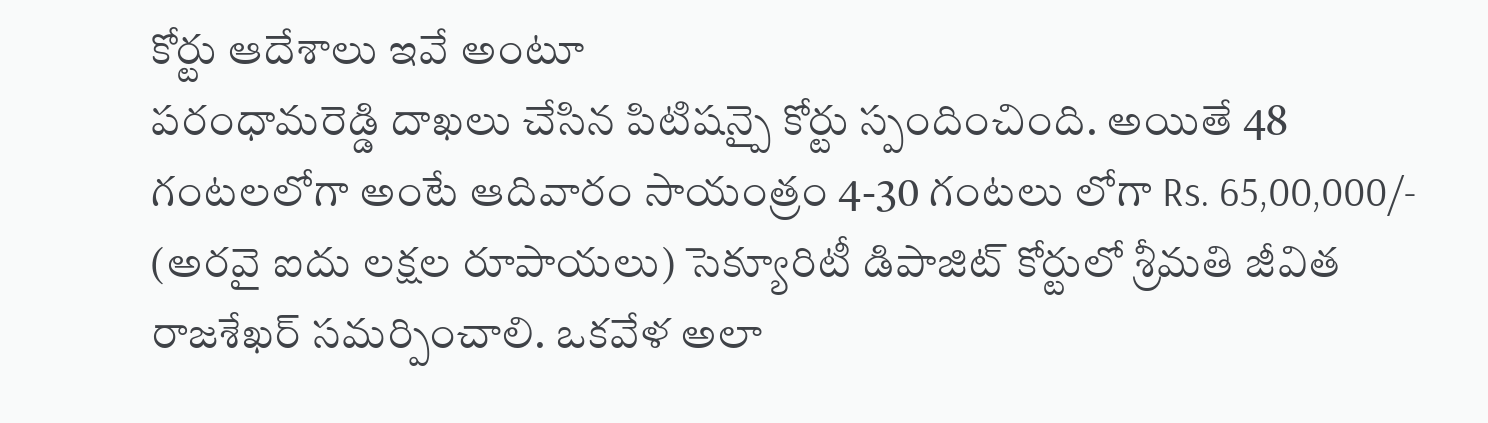కోర్టు ఆదేశాలు ఇవే అంటూ
పరంధామరెడ్డి దాఖలు చేసిన పిటిషన్పై కోర్టు స్పందించింది. అయితే 48 గంటలలోగా అంటే ఆదివారం సాయంత్రం 4-30 గంటలు లోగా Rs. 65,00,000/- (అరవై ఐదు లక్షల రూపాయలు) సెక్యూరిటీ డిపాజిట్ కోర్టులో శ్రీమతి జీవిత రాజశేఖర్ సమర్పించాలి. ఒకవేళ అలా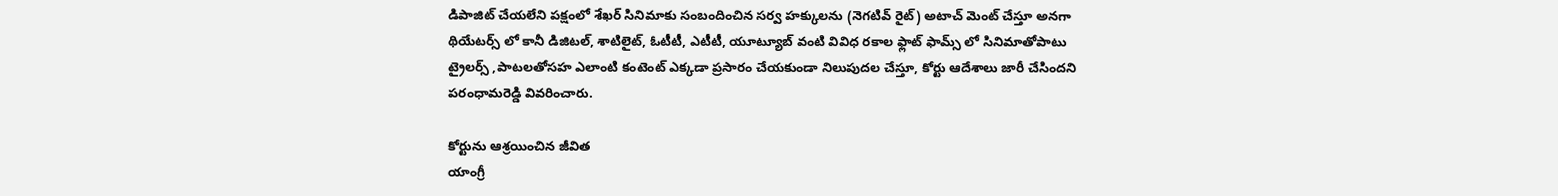డిపాజిట్ చేయలేని పక్షంలో శేఖర్ సినిమాకు సంబందించిన సర్వ హక్కులను (నెగటివ్ రైట్) అటాచ్ మెంట్ చేస్తూ అనగా థియేటర్స్ లో కానీ డిజిటల్, శాటిలైట్, ఓటీటీ, ఎటీటీ, యూట్యూబ్ వంటి వివిధ రకాల ఫ్లాట్ ఫామ్స్ లో సినిమాతోపాటు ట్రైలర్స్ ,పాటలతోసహ ఎలాంటి కంటెంట్ ఎక్కడా ప్రసారం చేయకుండా నిలుపుదల చేస్తూ, కోర్టు ఆదేశాలు జారీ చేసిందని పరంధామరెడ్డి వివరించారు.

కోర్టును ఆశ్రయించిన జీవిత
యాంగ్రీ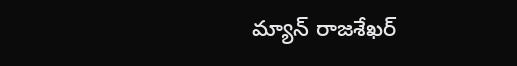మ్యాన్ రాజశేఖర్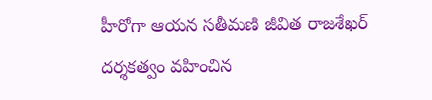హీరోగా ఆయన సతీమణి జీవిత రాజశేఖర్ దర్శకత్వం వహించిన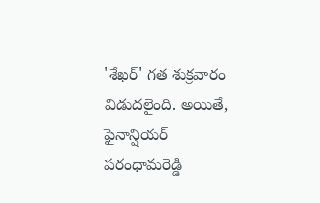'శేఖర్' గత శుక్రవారం విడుదలైంది. అయితే, ఫైనాన్షియర్ పరంధామరెడ్డి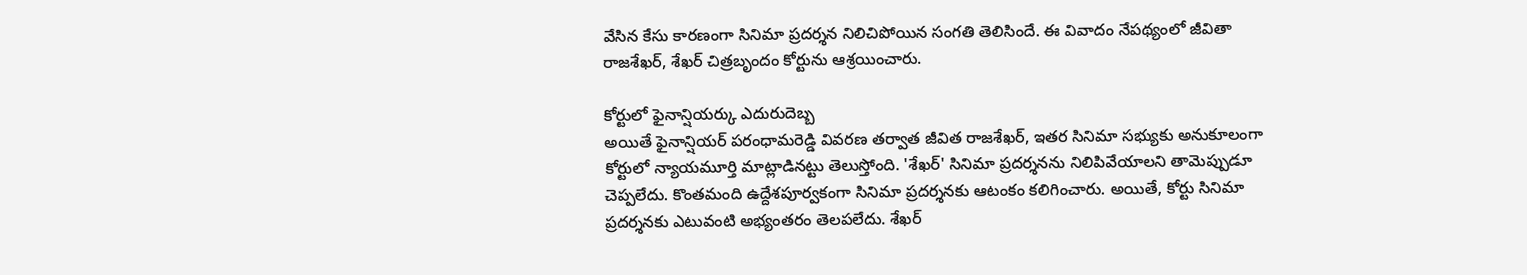వేసిన కేసు కారణంగా సినిమా ప్రదర్శన నిలిచిపోయిన సంగతి తెలిసిందే. ఈ వివాదం నేపథ్యంలో జీవితా రాజశేఖర్, శేఖర్ చిత్రబృందం కోర్టును ఆశ్రయించారు.

కోర్టులో ఫైనాన్షియర్కు ఎదురుదెబ్బ
అయితే ఫైనాన్షియర్ పరంధామరెడ్డి వివరణ తర్వాత జీవిత రాజశేఖర్, ఇతర సినిమా సభ్యుకు అనుకూలంగా కోర్టులో న్యాయమూర్తి మాట్లాడినట్టు తెలుస్తోంది. 'శేఖర్' సినిమా ప్రదర్శనను నిలిపివేయాలని తామెప్పుడూ చెప్పలేదు. కొంతమంది ఉద్దేశపూర్వకంగా సినిమా ప్రదర్శనకు ఆటంకం కలిగించారు. అయితే, కోర్టు సినిమా ప్రదర్శనకు ఎటువంటి అభ్యంతరం తెలపలేదు. శేఖర్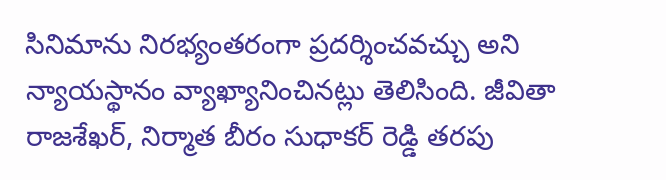సినిమాను నిరభ్యంతరంగా ప్రదర్శించవచ్చు అని న్యాయస్థానం వ్యాఖ్యానించినట్లు తెలిసింది. జీవితా రాజశేఖర్, నిర్మాత బీరం సుధాకర్ రెడ్డి తరపు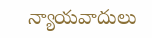న్యాయవాదులు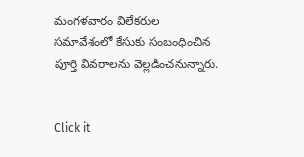మంగళవారం విలేకరుల సమావేశంలో కేసుకు సంబంధించిన పూర్తి వివరాలను వెల్లడించనున్నారు.


Click it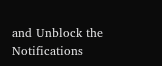and Unblock the Notifications